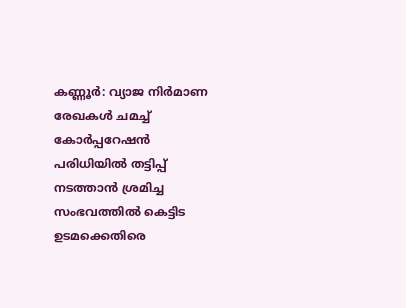കണ്ണൂർ: വ്യാജ നിർമാണ രേഖകൾ ചമച്ച് കോർപ്പറേഷൻ പരിധിയിൽ തട്ടിപ്പ് നടത്താൻ ശ്രമിച്ച സംഭവത്തിൽ കെട്ടിട ഉടമക്കെതിരെ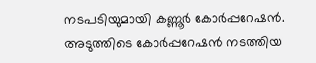നടപടിയുമായി കണ്ണൂർ കോർപ്പറേഷൻ. അടുത്തിടെ കോർപ്പറേഷൻ നടത്തിയ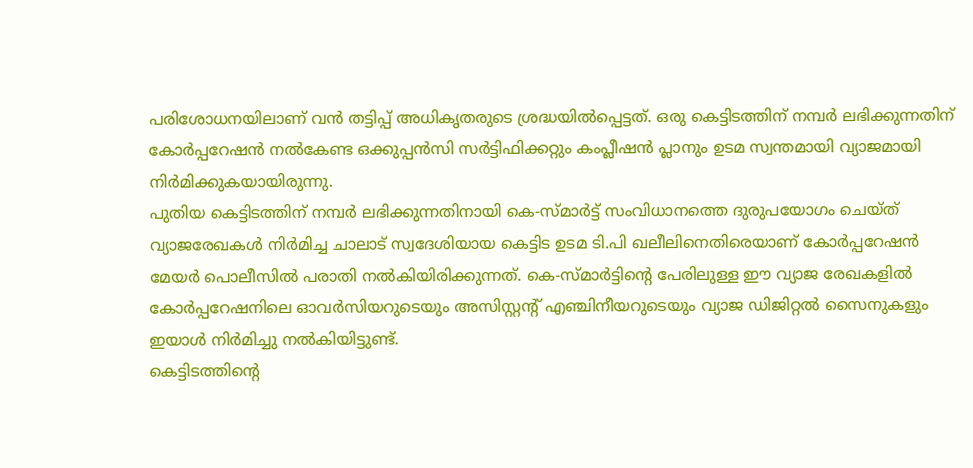പരിശോധനയിലാണ് വൻ തട്ടിപ്പ് അധികൃതരുടെ ശ്രദ്ധയിൽപ്പെട്ടത്. ഒരു കെട്ടിടത്തിന് നമ്പർ ലഭിക്കുന്നതിന് കോർപ്പറേഷൻ നൽകേണ്ട ഒക്കുപ്പൻസി സർട്ടിഫിക്കറ്റും കംപ്ലീഷൻ പ്ലാനും ഉടമ സ്വന്തമായി വ്യാജമായി നിർമിക്കുകയായിരുന്നു.
പുതിയ കെട്ടിടത്തിന് നമ്പർ ലഭിക്കുന്നതിനായി കെ-സ്മാർട്ട് സംവിധാനത്തെ ദുരുപയോഗം ചെയ്ത് വ്യാജരേഖകൾ നിർമിച്ച ചാലാട് സ്വദേശിയായ കെട്ടിട ഉടമ ടി.പി ഖലീലിനെതിരെയാണ് കോർപ്പറേഷൻ മേയർ പൊലീസിൽ പരാതി നൽകിയിരിക്കുന്നത്. കെ-സ്മാർട്ടിന്റെ പേരിലുള്ള ഈ വ്യാജ രേഖകളിൽ കോർപ്പറേഷനിലെ ഓവർസിയറുടെയും അസിസ്റ്റന്റ് എഞ്ചിനീയറുടെയും വ്യാജ ഡിജിറ്റൽ സൈനുകളും ഇയാൾ നിർമിച്ചു നൽകിയിട്ടുണ്ട്.
കെട്ടിടത്തിന്റെ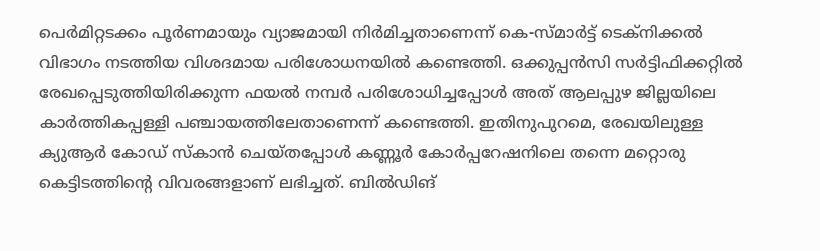പെർമിറ്റടക്കം പൂർണമായും വ്യാജമായി നിർമിച്ചതാണെന്ന് കെ-സ്മാർട്ട് ടെക്നിക്കൽ വിഭാഗം നടത്തിയ വിശദമായ പരിശോധനയിൽ കണ്ടെത്തി. ഒക്കുപ്പൻസി സർട്ടിഫിക്കറ്റിൽ രേഖപ്പെടുത്തിയിരിക്കുന്ന ഫയൽ നമ്പർ പരിശോധിച്ചപ്പോൾ അത് ആലപ്പുഴ ജില്ലയിലെ കാർത്തികപ്പള്ളി പഞ്ചായത്തിലേതാണെന്ന് കണ്ടെത്തി. ഇതിനുപുറമെ, രേഖയിലുള്ള ക്യുആർ കോഡ് സ്കാൻ ചെയ്തപ്പോൾ കണ്ണൂർ കോർപ്പറേഷനിലെ തന്നെ മറ്റൊരു കെട്ടിടത്തിന്റെ വിവരങ്ങളാണ് ലഭിച്ചത്. ബിൽഡിങ്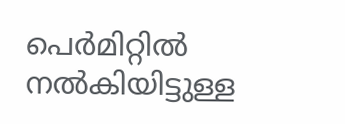പെർമിറ്റിൽ നൽകിയിട്ടുള്ള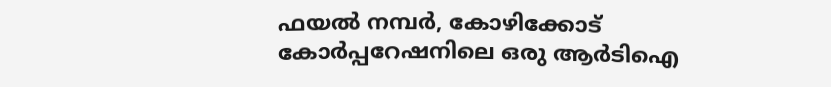ഫയൽ നമ്പർ, കോഴിക്കോട് കോർപ്പറേഷനിലെ ഒരു ആർടിഐ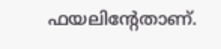ഫയലിന്റേതാണ്.